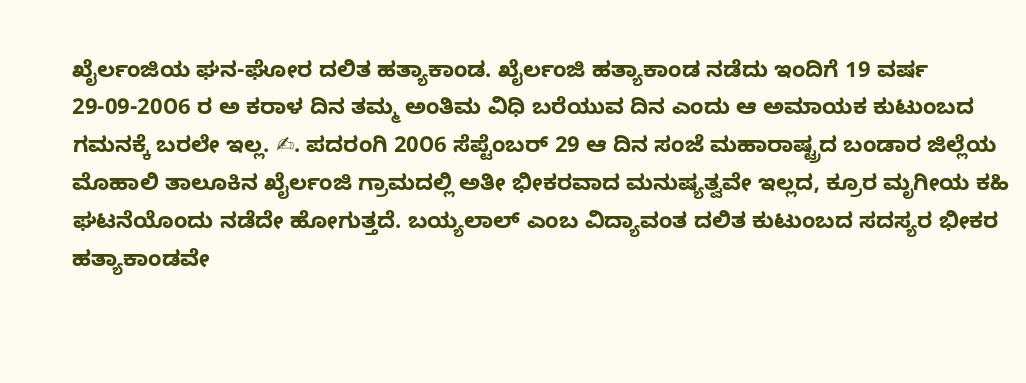ಖೈರ್ಲಂಜಿಯ ಘನ-ಘೋರ ದಲಿತ ಹತ್ಯಾಕಾಂಡ. ಖೈರ್ಲಂಜಿ ಹತ್ಯಾಕಾಂಡ ನಡೆದು ಇಂದಿಗೆ 19 ವರ್ಷ
29-09-20೦6 ರ ಅ ಕರಾಳ ದಿನ ತಮ್ಮ ಅಂತಿಮ ವಿಧಿ ಬರೆಯುವ ದಿನ ಎಂದು ಆ ಅಮಾಯಕ ಕುಟುಂಬದ ಗಮನಕ್ಕೆ ಬರಲೇ ಇಲ್ಲ. ✍. ಪದರಂಗಿ 20೦6 ಸೆಪ್ಟೆಂಬರ್ 29 ಆ ದಿನ ಸಂಜೆ ಮಹಾರಾಷ್ಟ್ರದ ಬಂಡಾರ ಜಿಲ್ಲೆಯ ಮೊಹಾಲಿ ತಾಲೂಕಿನ ಖೈರ್ಲಂಜಿ ಗ್ರಾಮದಲ್ಲಿ ಅತೀ ಭೀಕರವಾದ ಮನುಷ್ಯತ್ವವೇ ಇಲ್ಲದ, ಕ್ರೂರ ಮೃಗೀಯ ಕಹಿ ಘಟನೆಯೊಂದು ನಡೆದೇ ಹೋಗುತ್ತದೆ. ಬಯ್ಯಲಾಲ್ ಎಂಬ ವಿದ್ಯಾವಂತ ದಲಿತ ಕುಟುಂಬದ ಸದಸ್ಯರ ಭೀಕರ ಹತ್ಯಾಕಾಂಡವೇ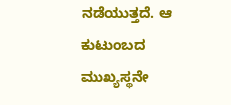ನಡೆಯುತ್ತದೆ. ಆ ಕುಟುಂಬದ ಮುಖ್ಯಸ್ಥನೇ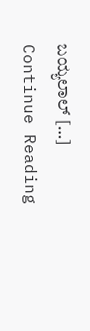ಬಯ್ಯಲಾಲ್ […]
Continue Reading